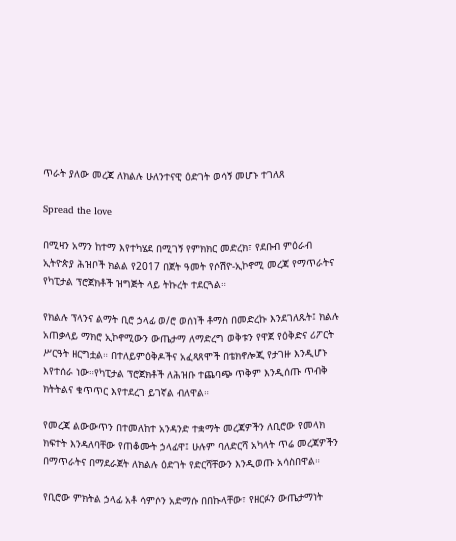ጥራት ያለው መረጃ ለክልሉ ሁለንተናዊ ዕድገት ወሳኝ መሆኑ ተገለጸ

Spread the love

በሚዛን አማን ከተማ እየተካሄደ በሚገኝ የምክክር መድረክ፣ የደቡብ ምዕራብ ኢትዮጵያ ሕዝቦች ክልል የ2017 በጀት ዓመት የሶሽዮ-ኢኮኖሚ መረጃ የማጥራትና የካፒታል ፕሮጀክቶች ዝግጅት ላይ ትኩረት ተደርጓል።

የክልሉ ፕላንና ልማት ቢሮ ኃላፊ ወ/ሮ ወሰነች ቶማስ በመድረኩ እንደገለጹት፤ ክልሉ አጠቃላይ ማክሮ ኢኮኖሚውን ውጤታማ ለማድረግ ወቅቱን የዋጀ የዕቅድና ሪፖርት ሥርዓት ዘርግቷል። በተለይምዕቅዶችና አፈጻጸሞች በቴክኖሎጂ የታገዙ እንዲሆኑ እየተሰራ ነው።የካፒታል ፕሮጀክቶች ለሕዝቡ ተጨባጭ ጥቅም እንዲሰጡ ጥብቅ ክትትልና ቁጥጥር እየተደረገ ይገኛል ብለዋል።

የመረጃ ልውውጥን በተመለከተ አንዳንድ ተቋማት መረጃዎችን ለቢሮው የመላክ ክፍተት እንዳለባቸው የጠቆሙት ኃላፊዋ፤ ሁሉም ባለድርሻ አካላት ጥሬ መረጃዎችን በማጥራትና በማደራጀት ለክልሉ ዕድገት የድርሻቸውን እንዲወጡ አሳስበዋል።

የቢሮው ምክትል ኃላፊ አቶ ሳምሶን አድማሱ በበኩላቸው፣ የዘርፉን ውጤታማነት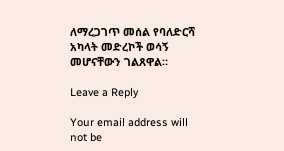ለማረጋገጥ መሰል የባለድርሻ አካላት መድረኮች ወሳኝ መሆናቸውን ገልጸዋል።

Leave a Reply

Your email address will not be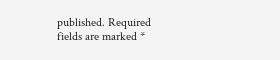published. Required fields are marked *